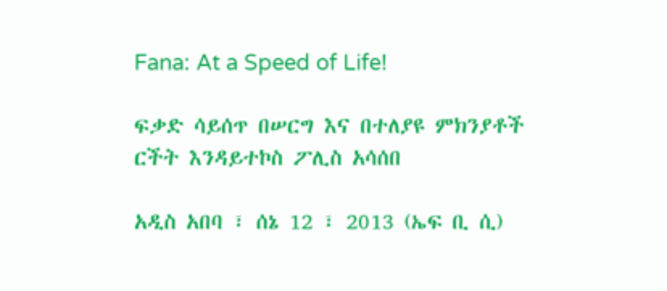Fana: At a Speed of Life!

ፍቃድ ሳይሰጥ በሠርግ እና በተለያዩ ምክንያቶች ርችት እንዳይተኮስ ፖሊስ አሳሰበ

አዲስ አበባ ፣ ሰኔ 12 ፣ 2013 (ኤፍ ቢ ሲ)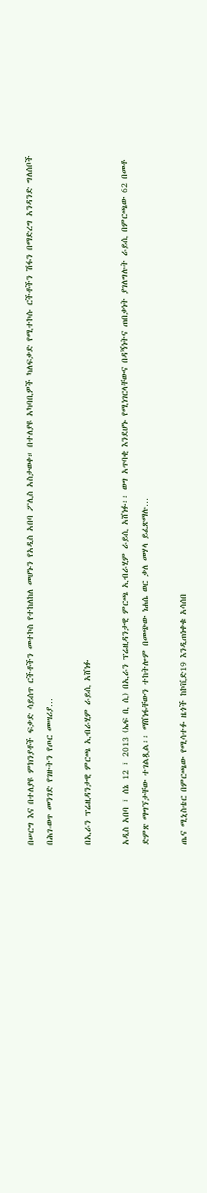በሠርግ እና በተለያዩ ምክንያቶች ፍቃድ ሳይሰጥ ርችቶችን መተኮስ የተከለከለ መሆኑን የአዲስ አበባ ፖሊስ አስታወቀ። በተለያዩ አካባቢዎች ካለፍቃድ የሚተኮሱ ርችቶችን ሽፋን በማድረግ አንዳንድ ግለሰቦች በሕገ-ወጥ መንገድ የገዙትን የጦር መሣሪያ…

በኢራን ፕሬዚዳንታዊ ምርጫ ኢብራሂም ራይሲ አሸነፉ

አዲስ አበባ ፣ ሰኔ 12 ፣ 2013 (ኤፍ ቢ ሲ) በኢራን ፕሬዚዳንታዊ ምርጫ ኢብራሂም ራይሲ አሸነፉ፡፡ ወግ አጥባቂ እንደሆኑ የሚነገርላቸውና በዳኝነትና ጠበቃነት ያገለግሉት ራይሲ በምርጫው 62 በመቶ ድምጽ ማግኘታቸው ተገልጿል፡፡ ማሸነፋቸውን ተከትሎም በመጭው ነሐሴ ወር ቃለ መሃላ ይፈጽማሉ…

ጤና ሚኒስቴር በምርጫው የሚሳተፉ ዜጎች ከኮቪድ19 እንዲጠነቀቁ አሳሰበ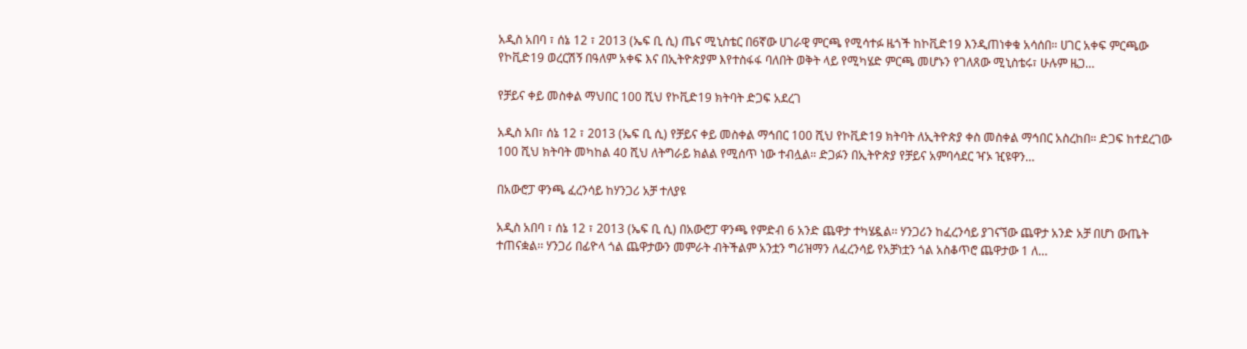አዲስ አበባ ፣ ሰኔ 12 ፣ 2013 (ኤፍ ቢ ሲ) ጤና ሚኒስቴር በ6ኛው ሀገራዊ ምርጫ የሚሳተፉ ዜጎች ከኮቪድ19 እንዲጠነቀቁ አሳሰበ። ሀገር አቀፍ ምርጫው የኮቪድ19 ወረርሽኝ በዓለም አቀፍ እና በኢትዮጵያም እየተስፋፋ ባለበት ወቅት ላይ የሚካሄድ ምርጫ መሆኑን የገለጸው ሚኒስቴሩ፣ ሁሉም ዜጋ…

የቻይና ቀይ መስቀል ማህበር 100 ሺህ የኮቪድ19 ክትባት ድጋፍ አደረገ

አዲስ አበ፣ ሰኔ 12 ፣ 2013 (ኤፍ ቢ ሲ) የቻይና ቀይ መስቀል ማኅበር 100 ሺህ የኮቪድ19 ክትባት ለኢትዮጵያ ቀስ መስቀል ማኅበር አስረከበ። ድጋፍ ከተደረገው 100 ሺህ ክትባት መካከል 40 ሺህ ለትግራይ ክልል የሚሰጥ ነው ተብሏል። ድጋፉን በኢትዮጵያ የቻይና አምባሳደር ዣኦ ዢዩዋን…

በአውሮፓ ዋንጫ ፈረንሳይ ከሃንጋሪ አቻ ተለያዩ

አዲስ አበባ ፣ ሰኔ 12 ፣ 2013 (ኤፍ ቢ ሲ) በአውሮፓ ዋንጫ የምድብ 6 አንድ ጨዋታ ተካሄዷል፡፡ ሃንጋሪን ከፈረንሳይ ያገናኘው ጨዋታ አንድ አቻ በሆነ ውጤት ተጠናቋል፡፡ ሃንጋሪ በፊዮላ ጎል ጨዋታውን መምራት ብትችልም አንቷን ግሪዝማን ለፈረንሳይ የአቻነቷን ጎል አስቆጥሮ ጨዋታው 1 ለ…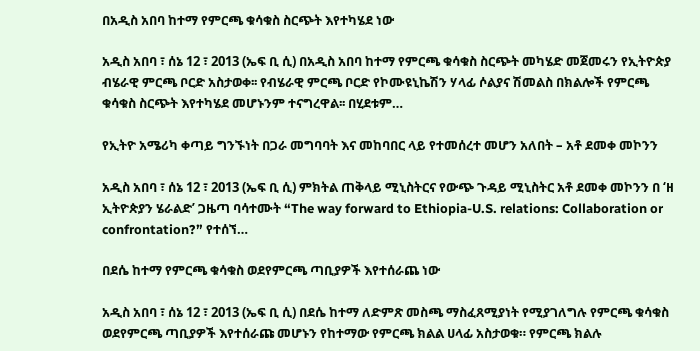በአዲስ አበባ ከተማ የምርጫ ቁሳቁስ ስርጭት እየተካሄደ ነው

አዲስ አበባ ፣ ሰኔ 12 ፣ 2013 (ኤፍ ቢ ሲ) በአዲስ አበባ ከተማ የምርጫ ቁሳቁስ ስርጭት መካሄድ መጀመሩን የኢትዮጵያ ብሄራዊ ምርጫ ቦርድ አስታወቀ፡፡ የብሄራዊ ምርጫ ቦርድ የኮሙዩኒኬሽን ሃላፊ ሶልያና ሽመልስ በክልሎች የምርጫ ቁሳቁስ ስርጭት እየተካሄደ መሆኑንም ተናግረዋል፡፡ በሂደቱም…

የኢትዮ አሜሪካ ቀጣይ ግንኙነት በጋራ መግባባት እና መከባበር ላይ የተመሰረተ መሆን አለበት – አቶ ደመቀ መኮንን

አዲስ አበባ ፣ ሰኔ 12 ፣ 2013 (ኤፍ ቢ ሲ) ምክትል ጠቅላይ ሚኒስትርና የውጭ ጉዳይ ሚኒስትር አቶ ደመቀ መኮንን በ ‘ዘ ኢትዮጵያን ሄራልድ’ ጋዜጣ ባሳተሙት “The way forward to Ethiopia-U.S. relations: Collaboration or confrontation?” የተሰኘ…

በደሴ ከተማ የምርጫ ቁሳቁስ ወደየምርጫ ጣቢያዎች እየተሰራጨ ነው

አዲስ አበባ ፣ ሰኔ 12 ፣ 2013 (ኤፍ ቢ ሲ) በደሴ ከተማ ለድምጽ መስጫ ማስፈጸሚያነት የሚያገለግሉ የምርጫ ቁሳቁስ ወደየምርጫ ጣቢያዎች እየተሰራጩ መሆኑን የከተማው የምርጫ ክልል ሀላፊ አስታወቁ። የምርጫ ክልሉ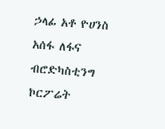ኃላፊ አቶ ዮሀንስ አሰፋ ለፋና ብሮድካስቲንግ ኮርፖሬት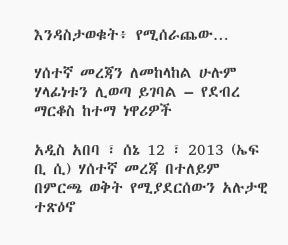እንዳስታወቁት፥ የሚሰራጨው…

ሃሰተኛ መረጃን ለመከላከል ሁሉም ሃላፊነቱን ሊወጣ ይገባል – የደብረ ማርቆስ ከተማ ነዋሪዎች

አዲስ አበባ ፣ ሰኔ 12 ፣ 2013 (ኤፍ ቢ ሲ) ሃሰተኛ መረጃ በተለይም በምርጫ ወቅት የሚያደርሰውን አሉታዊ ተጽዕኖ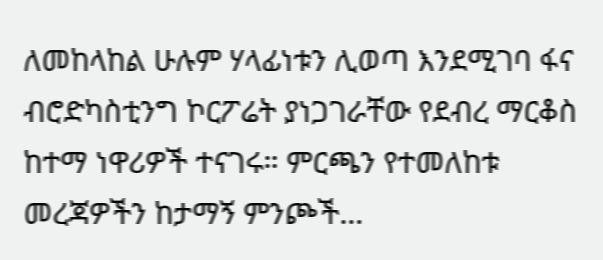ለመከላከል ሁሉም ሃላፊነቱን ሊወጣ እንደሚገባ ፋና ብሮድካስቲንግ ኮርፖሬት ያነጋገራቸው የደብረ ማርቆስ ከተማ ነዋሪዎች ተናገሩ። ምርጫን የተመለከቱ መረጃዎችን ከታማኝ ምንጮች…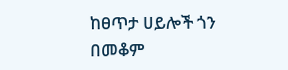ከፀጥታ ሀይሎች ጎን በመቆም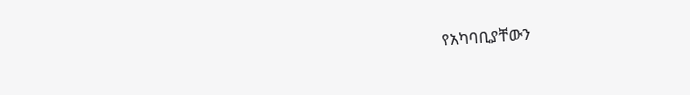የአካባቢያቸውን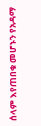ሰላም እየጠበቁ መሆኑን የአዳማ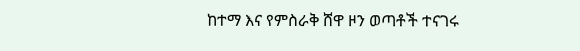ከተማ እና የምስራቅ ሸዋ ዞን ወጣቶች ተናገሩ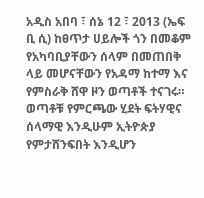አዲስ አበባ ፣ ሰኔ 12 ፣ 2013 (ኤፍ ቢ ሲ) ከፀጥታ ሀይሎች ጎን በመቆም የአካባቢያቸውን ሰላም በመጠበቅ ላይ መሆናቸውን የአዳማ ከተማ እና የምስራቅ ሸዋ ዞን ወጣቶች ተናገሩ። ወጣቶቹ የምርጫው ሂደት ፍትሃዊና ሰላማዊ እንዲሁም ኢትዮጵያ የምታሸንፍበት እንዲሆን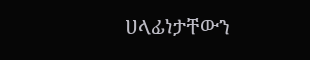ሀላፊነታቸውን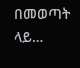በመወጣት ላይ…